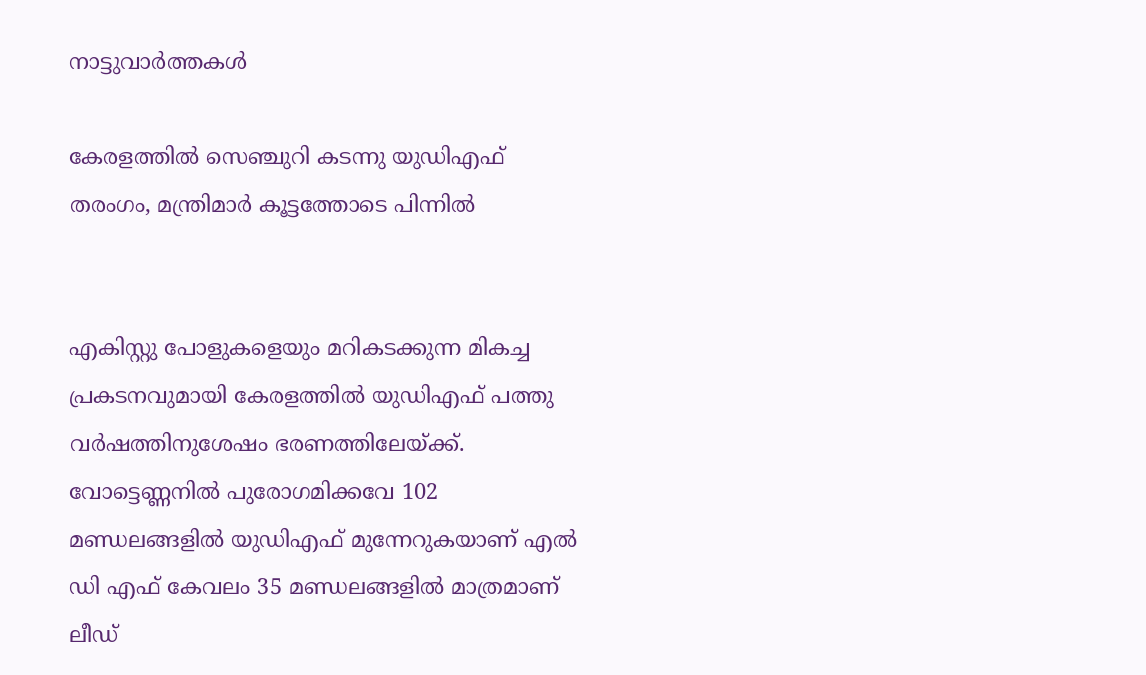നാട്ടുവാര്‍ത്തകള്‍

കേരളത്തില്‍ സെഞ്ചുറി കടന്നു യുഡിഎഫ് തരംഗം, മന്ത്രിമാര്‍ കൂട്ടത്തോടെ പിന്നില്‍


എകിസ്റ്റു പോളുകളെയും മറികടക്കുന്ന മികച്ച പ്രകടനവുമായി കേരളത്തില്‍ യുഡിഎഫ് പത്തു വര്‍ഷത്തിനുശേഷം ഭരണത്തിലേയ്ക്ക്. വോട്ടെണ്ണനില്‍ പുരോഗമിക്കവേ 102 മണ്ഡലങ്ങളില്‍ യുഡിഎഫ് മുന്നേറുകയാണ് എല്‍ ഡി എഫ് കേവലം 35 മണ്ഡലങ്ങളില്‍ മാത്രമാണ് ലീഡ്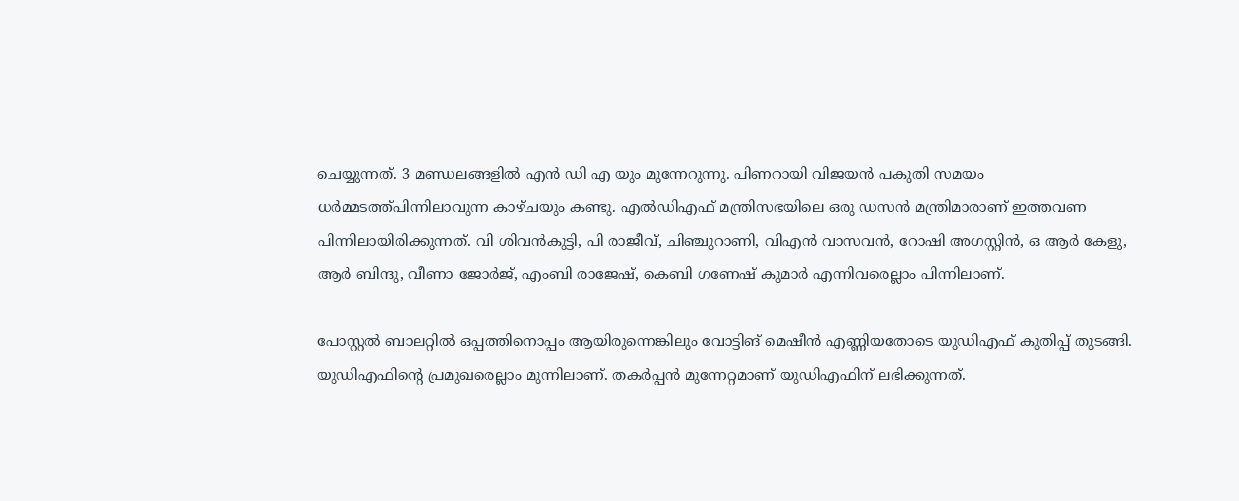ചെയ്യുന്നത്. 3 മണ്ഡലങ്ങളില്‍ എന്‍ ഡി എ യും മുന്നേറുന്നു. പിണറായി വിജയന്‍ പകുതി സമയം ധര്‍മ്മടത്ത്പിന്നിലാവുന്ന കാഴ്ചയും കണ്ടു. എല്‍ഡിഎഫ് മന്ത്രിസഭയിലെ ഒരു ഡസന്‍ മന്ത്രിമാരാണ് ഇത്തവണ പിന്നിലായിരിക്കുന്നത്. വി ശിവന്‍കുട്ടി, പി രാജീവ്, ചിഞ്ചുറാണി, വിഎന്‍ വാസവന്‍, റോഷി അഗസ്റ്റിന്‍, ഒ ആര്‍ കേളു, ആര്‍ ബിന്ദു, വീണാ ജോര്‍ജ്, എംബി രാജേഷ്, കെബി ഗണേഷ് കുമാര്‍ എന്നിവരെല്ലാം പിന്നിലാണ്.

പോസ്റ്റല്‍ ബാലറ്റില്‍ ഒപ്പത്തിനൊപ്പം ആയിരുന്നെങ്കിലും വോട്ടിങ് മെഷീന്‍ എണ്ണിയതോടെ യുഡിഎഫ് കുതിപ്പ് തുടങ്ങി. യുഡിഎഫിന്റെ പ്രമുഖരെല്ലാം മുന്നിലാണ്. തകര്‍പ്പന്‍ മുന്നേറ്റമാണ് യുഡിഎഫിന് ലഭിക്കുന്നത്.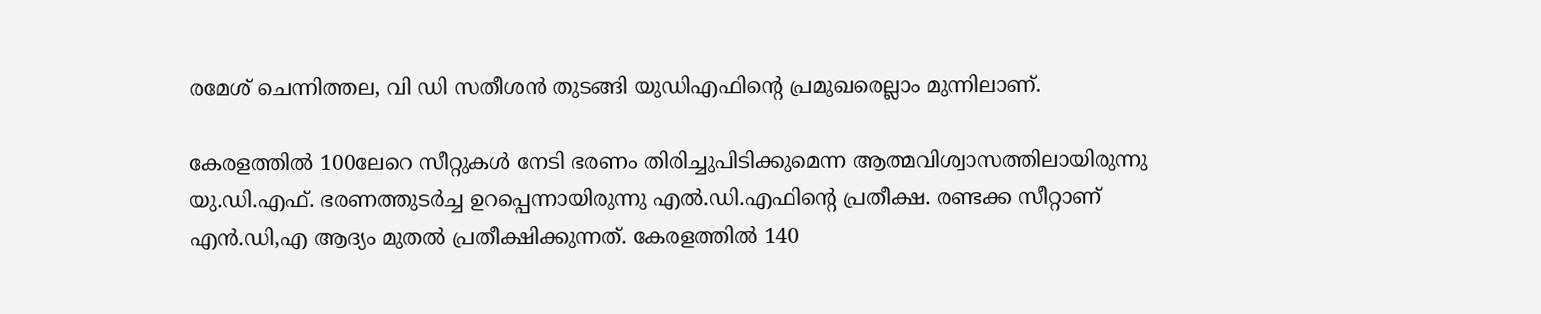രമേശ് ചെന്നിത്തല, വി ഡി സതീശന്‍ തുടങ്ങി യുഡിഎഫിന്റെ പ്രമുഖരെല്ലാം മുന്നിലാണ്.

കേരളത്തില്‍ 100ലേറെ സീറ്റുകള്‍ നേടി ഭരണം തിരിച്ചുപിടിക്കുമെന്ന ആത്മവിശ്വാസത്തിലായിരുന്നു യു.ഡി.എഫ്. ഭരണത്തുടര്‍ച്ച ഉറപ്പെന്നായിരുന്നു എല്‍.ഡി.എഫിന്റെ പ്രതീക്ഷ. രണ്ടക്ക സീറ്റാണ് എന്‍.ഡി,എ ആദ്യം മുതല്‍ പ്രതീക്ഷിക്കുന്നത്. കേരളത്തില്‍ 140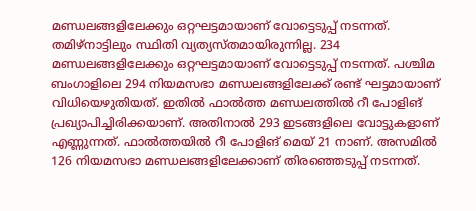മണ്ഡലങ്ങളിലേക്കും ഒറ്റഘട്ടമായാണ് വോട്ടെടുപ്പ് നടന്നത്. തമിഴ്നാട്ടിലും സ്ഥിതി വ്യത്യസ്തമായിരുന്നില്ല. 234 മണ്ഡലങ്ങളിലേക്കും ഒറ്റഘട്ടമായാണ് വോട്ടെടുപ്പ് നടന്നത്. പശ്ചിമ ബംഗാളിലെ 294 നിയമസഭാ മണ്ഡലങ്ങളിലേക്ക് രണ്ട് ഘട്ടമായാണ് വിധിയെഴുതിയത്. ഇതില്‍ ഫാല്‍ത്ത മണ്ഡലത്തില്‍ റീ പോളിങ് പ്രഖ്യാപിച്ചിരിക്കയാണ്. അതിനാല്‍ 293 ഇടങ്ങളിലെ വോട്ടുകളാണ് എണ്ണുന്നത്. ഫാല്‍ത്തയില്‍ റീ പോളിങ് മെയ് 21 നാണ്. അസമില്‍ 126 നിയമസഭാ മണ്ഡലങ്ങളിലേക്കാണ് തിരഞ്ഞെടുപ്പ് നടന്നത്.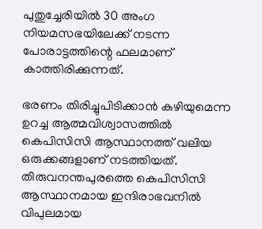പുതുച്ചേരിയില്‍ 30 അംഗ നിയമസഭയിലേക്ക് നടന്ന പോരാട്ടത്തിന്റെ ഫലമാണ് കാത്തിരിക്കുന്നത്.

ഭരണം തിരിച്ചുപിടിക്കാന്‍ കഴിയുമെന്ന ഉറച്ച ആത്മവിശ്വാസത്തില്‍ കെപിസിസി ആസ്ഥാനത്ത് വലിയ ഒരുക്കങ്ങളാണ് നടത്തിയത്. തിരുവനന്തപുരത്തെ കെപിസിസി ആസ്ഥാനമായ ഇന്ദിരാഭവനില്‍ വിപുലമായ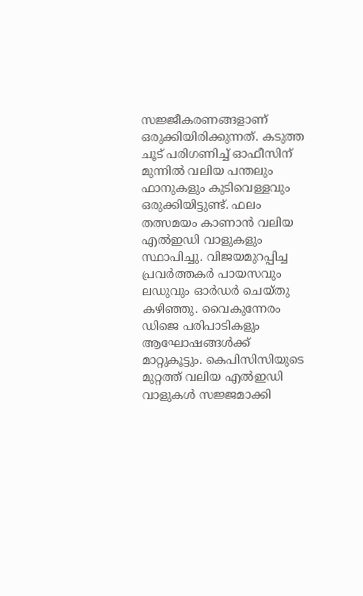സജ്ജീകരണങ്ങളാണ് ഒരുക്കിയിരിക്കുന്നത്. കടുത്ത ചൂട് പരിഗണിച്ച് ഓഫീസിന് മുന്നില്‍ വലിയ പന്തലും ഫാനുകളും കുടിവെള്ളവും ഒരുക്കിയിട്ടുണ്ട്. ഫലം തത്സമയം കാണാന്‍ വലിയ എല്‍ഇഡി വാളുകളും സ്ഥാപിച്ചു. വിജയമുറപ്പിച്ച പ്രവര്‍ത്തകര്‍ പായസവും ലഡുവും ഓര്‍ഡര്‍ ചെയ്തു കഴിഞ്ഞു. വൈകുന്നേരം ഡിജെ പരിപാടികളും ആഘോഷങ്ങള്‍ക്ക് മാറ്റുകൂട്ടും. കെപിസിസിയുടെ മുറ്റത്ത് വലിയ എല്‍ഇഡി വാളുകള്‍ സജ്ജമാക്കി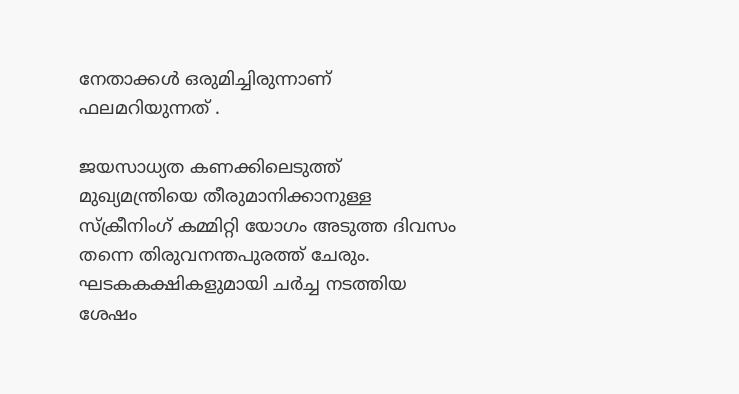നേതാക്കള്‍ ഒരുമിച്ചിരുന്നാണ് ഫലമറിയുന്നത് .

ജയസാധ്യത കണക്കിലെടുത്ത് മുഖ്യമന്ത്രിയെ തീരുമാനിക്കാനുള്ള സ്‌ക്രീനിംഗ് കമ്മിറ്റി യോഗം അടുത്ത ദിവസം തന്നെ തിരുവനന്തപുരത്ത് ചേരും. ഘടകകക്ഷികളുമായി ചര്‍ച്ച നടത്തിയ ശേഷം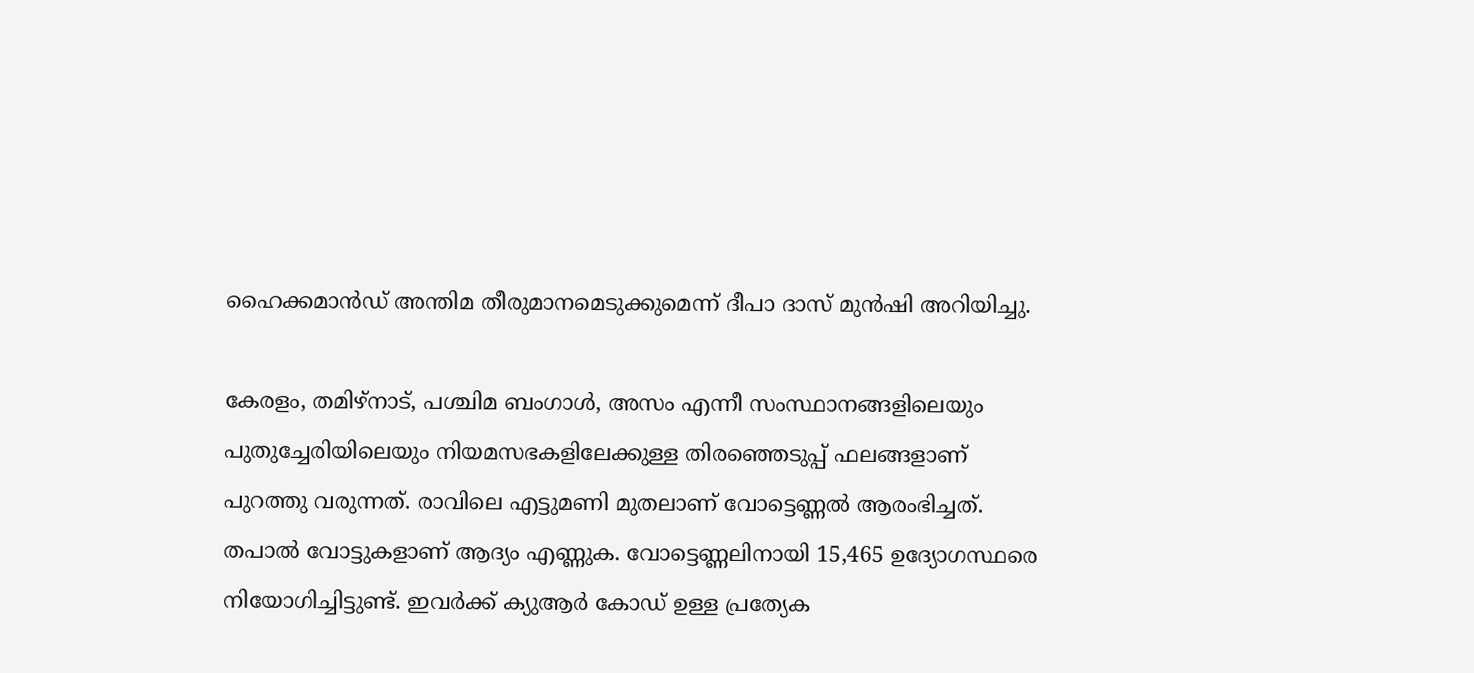ഹൈക്കമാന്‍ഡ് അന്തിമ തീരുമാനമെടുക്കുമെന്ന് ദീപാ ദാസ് മുന്‍ഷി അറിയിച്ചു.

കേരളം, തമിഴ്നാട്, പശ്ചിമ ബംഗാള്‍, അസം എന്നീ സംസ്ഥാനങ്ങളിലെയും പുതുച്ചേരിയിലെയും നിയമസഭകളിലേക്കുള്ള തിരഞ്ഞെടുപ്പ് ഫലങ്ങളാണ് പുറത്തു വരുന്നത്. രാവിലെ എട്ടുമണി മുതലാണ് വോട്ടെണ്ണല്‍ ‍ആരംഭിച്ചത്. തപാല്‍ വോട്ടുകളാണ് ആദ്യം എണ്ണുക. വോട്ടെണ്ണലിനായി 15,465 ഉദ്യോഗസ്ഥരെ നിയോഗിച്ചിട്ടുണ്ട്. ഇവര്‍ക്ക് ക്യുആര്‍ കോഡ് ഉള്ള പ്രത്യേക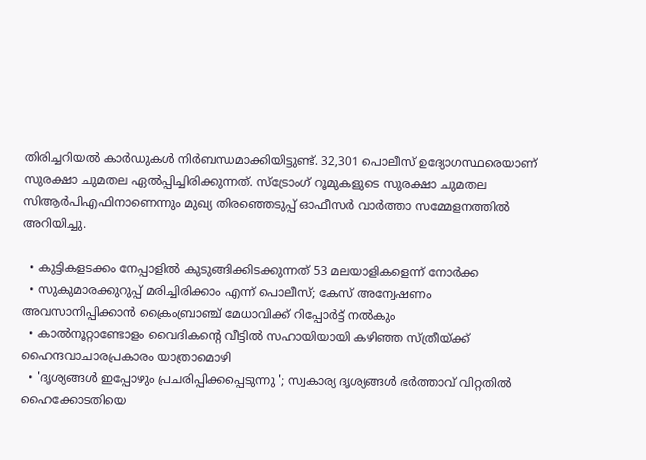തിരിച്ചറിയല്‍ കാര്‍ഡുകൾ നിര്‍ബന്ധമാക്കിയിട്ടുണ്ട്. 32,301 പൊലീസ് ഉദ്യോഗസ്ഥരെയാണ് സുരക്ഷാ ചുമതല ഏല്‍പ്പിച്ചിരിക്കുന്നത്. സ്ട്രോംഗ് റൂമുകളുടെ സുരക്ഷാ ചുമതല സിആര്‍പിഎഫിനാണെന്നും മുഖ്യ തിരഞ്ഞെടുപ്പ് ഓഫീസര്‍ വാര്‍ത്താ സമ്മേളനത്തില്‍ അറിയിച്ചു.

  • കുട്ടികളടക്കം നേപ്പാളില്‍ കുടുങ്ങിക്കിടക്കുന്നത് 53 മലയാളികളെന്ന് നോര്‍ക്ക
  • സുകുമാരക്കുറുപ്പ് മരിച്ചിരിക്കാം എന്ന് പൊലീസ്; കേസ് അന്വേഷണം അവസാനിപ്പിക്കാന്‍ ക്രൈംബ്രാഞ്ച് മേധാവിക്ക് റിപ്പോര്‍ട്ട് നല്‍കും
  • കാല്‍നൂറ്റാണ്ടോളം വൈദികന്റെ വീട്ടില്‍ സഹായിയായി കഴിഞ്ഞ സ്ത്രീയ്ക്ക് ഹൈന്ദവാചാരപ്രകാരം യാത്രാമൊഴി
  • 'ദൃശ്യങ്ങള്‍ ഇപ്പോഴും പ്രചരിപ്പിക്കപ്പെടുന്നു '; സ്വകാര്യ ദൃശ്യങ്ങള്‍ ഭര്‍ത്താവ് വിറ്റതില്‍ ഹൈക്കോടതിയെ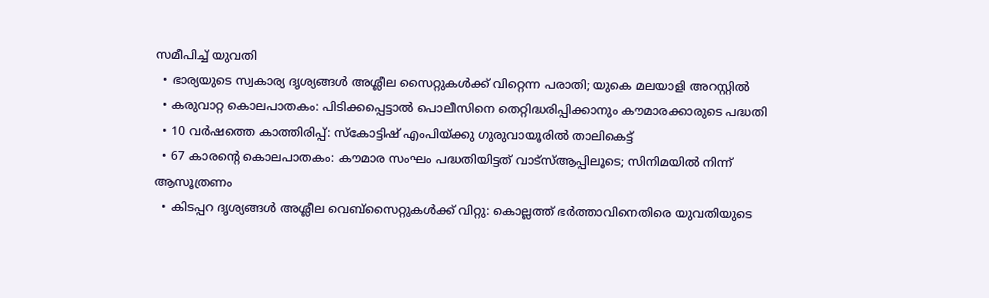സമീപിച്ച് യുവതി
  • ഭാര്യയുടെ സ്വകാര്യ ദൃശ്യങ്ങള്‍ അശ്ലീല സൈറ്റുകള്‍ക്ക് വിറ്റെന്ന പരാതി; യുകെ മലയാളി അറസ്റ്റില്‍
  • കരുവാറ്റ കൊലപാതകം: പിടിക്കപ്പെട്ടാല്‍ പൊലീസിനെ തെറ്റിദ്ധരിപ്പിക്കാനും കൗമാരക്കാരുടെ പദ്ധതി
  • 10 വര്‍ഷത്തെ കാത്തിരിപ്പ്: സ്‌കോട്ടിഷ് എംപിയ്ക്കു ഗുരുവായൂരില്‍ താലികെട്ട്
  • 67 കാരന്റെ കൊലപാതകം: കൗമാര സംഘം പദ്ധതിയിട്ടത് വാട്‌സ്ആപ്പിലൂടെ; സിനിമയില്‍ നിന്ന് ആസൂത്രണം
  • കിടപ്പറ ദൃശ്യങ്ങള്‍ അശ്ലീല വെബ്സൈറ്റുകള്‍ക്ക് വിറ്റു: കൊല്ലത്ത് ഭര്‍ത്താവിനെതിരെ യുവതിയുടെ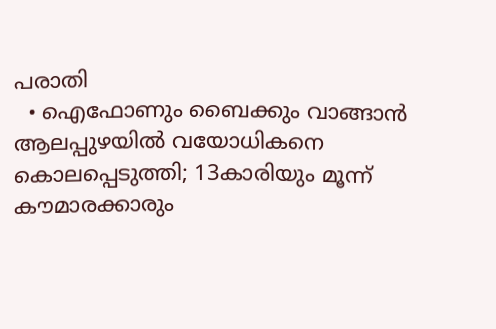പരാതി
  • ഐഫോണും ബൈക്കും വാങ്ങാന്‍ ആലപ്പുഴയില്‍ വയോധികനെ കൊലപ്പെടുത്തി; 13കാരിയും മൂന്ന് കൗമാരക്കാരും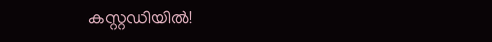കസ്റ്റഡിയില്‍!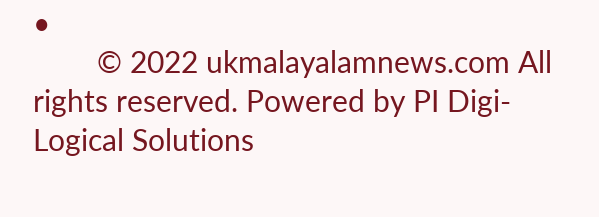•
        © 2022 ukmalayalamnews.com All rights reserved. Powered by PI Digi-Logical Solutions